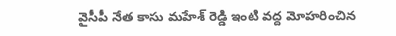వైసీపీ నేత కాసు మహేశ్ రెడ్డి ఇంటి వద్ద మోహరించిన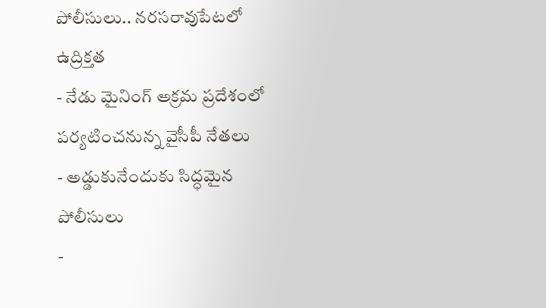పోలీసులు.. నరసరావుపేటలో ఉద్రిక్తత
- నేడు మైనింగ్ అక్రమ ప్రదేశంలో పర్యటించనున్న వైసీపీ నేతలు
- అడ్డుకునేందుకు సిద్ధమైన పోలీసులు
-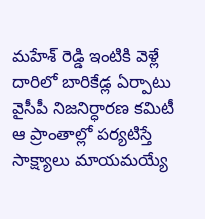మహేశ్ రెడ్డి ఇంటికి వెళ్లే దారిలో బారికేడ్ల ఏర్పాటు
వైసీపీ నిజనిర్ధారణ కమిటీ ఆ ప్రాంతాల్లో పర్యటిస్తే సాక్ష్యాలు మాయమయ్యే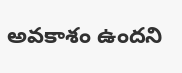అవకాశం ఉందని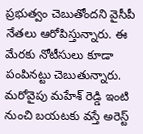ప్రభుత్వం చెబుతోందని వైసీపీ నేతలు ఆరోపిస్తున్నారు. ఈ మేరకు నోటీసులు కూడా పంపినట్టు చెబుతున్నారు. మరోవైపు మహేశ్ రెడ్డి ఇంటి నుంచి బయటకు వస్తే అరెస్ట్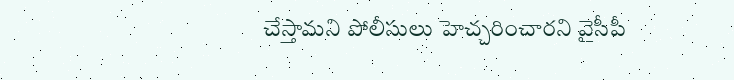చేస్తామని పోలీసులు హెచ్చరించారని వైసీపీ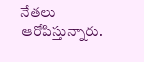నేతలు ఆరోపిస్తున్నారు.